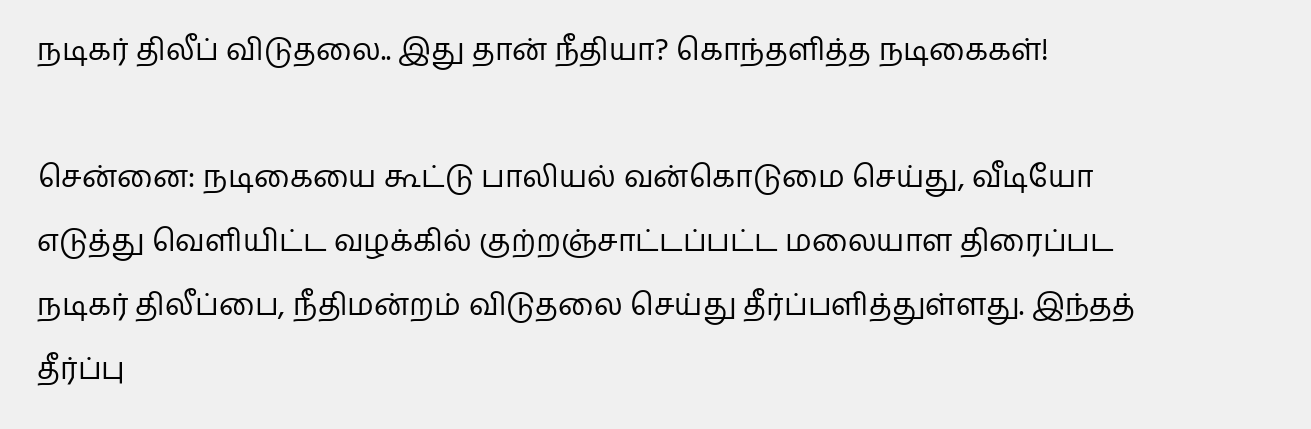நடிகர் திலீப் விடுதலை.. இது தான் நீதியா? கொந்தளித்த நடிகைகள்!

சென்னை: நடிகையை கூட்டு பாலியல் வன்கொடுமை செய்து, வீடியோ எடுத்து வெளியிட்ட வழக்கில் குற்றஞ்சாட்டப்பட்ட மலையாள திரைப்பட நடிகர் திலீப்பை, நீதிமன்றம் விடுதலை செய்து தீர்ப்பளித்துள்ளது. இந்தத் தீர்ப்பு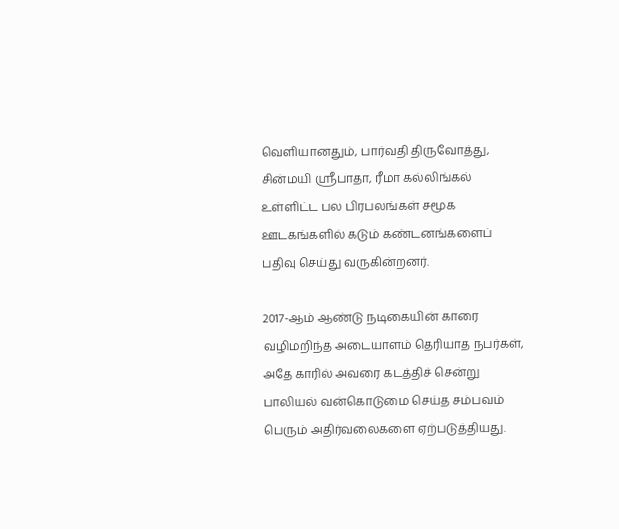வெளியானதும், பார்வதி திருவோத்து, சின்மயி ஸ்ரீபாதா, ரீமா கல்லிங்கல் உள்ளிட்ட பல பிரபலங்கள் சமூக ஊடகங்களில் கடும் கண்டனங்களைப் பதிவு செய்து வருகின்றனர்.

2017-ஆம் ஆண்டு நடிகையின் காரை வழிமறிந்த அடையாளம் தெரியாத நபர்கள், அதே காரில் அவரை கடத்திச் சென்று பாலியல் வன்கொடுமை செய்த சம்பவம் பெரும் அதிர்வலைகளை ஏற்படுத்தியது.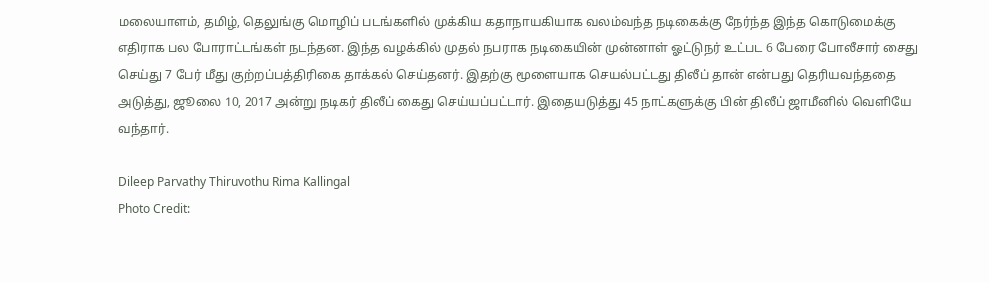மலையாளம், தமிழ், தெலுங்கு மொழிப் படங்களில் முக்கிய கதாநாயகியாக வலம்வந்த நடிகைக்கு நேர்ந்த இந்த கொடுமைக்கு எதிராக பல போராட்டங்கள் நடந்தன. இந்த வழக்கில் முதல் நபராக நடிகையின் முன்னாள் ஓட்டுநர் உட்பட 6 பேரை போலீசார் சைது செய்து 7 பேர் மீது குற்றப்பத்திரிகை தாக்கல் செய்தனர். இதற்கு மூளையாக செயல்பட்டது திலீப் தான் என்பது தெரியவந்ததை அடுத்து, ஜூலை 10, 2017 அன்று நடிகர் திலீப் கைது செய்யப்பட்டார். இதையடுத்து 45 நாட்களுக்கு பின் திலீப் ஜாமீனில் வெளியே வந்தார்.

Dileep Parvathy Thiruvothu Rima Kallingal
Photo Credit: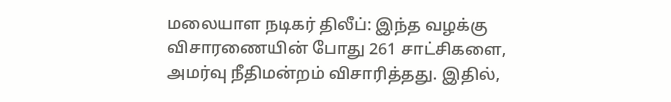மலையாள நடிகர் திலீப்: இந்த வழக்கு விசாரணையின் போது 261 சாட்சிகளை, அமர்வு நீதிமன்றம் விசாரித்தது. இதில்,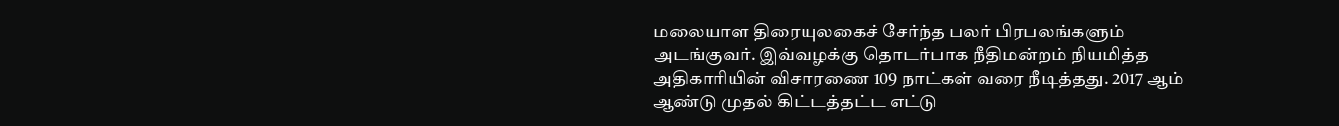மலையாள திரையுலகைச் சேர்ந்த பலர் பிரபலங்களும் அடங்குவர். இவ்வழக்கு தொடர்பாக நீதிமன்றம் நியமித்த அதிகாரியின் விசாரணை 109 நாட்கள் வரை நீடித்தது. 2017 ஆம் ஆண்டு முதல் கிட்டத்தட்ட எட்டு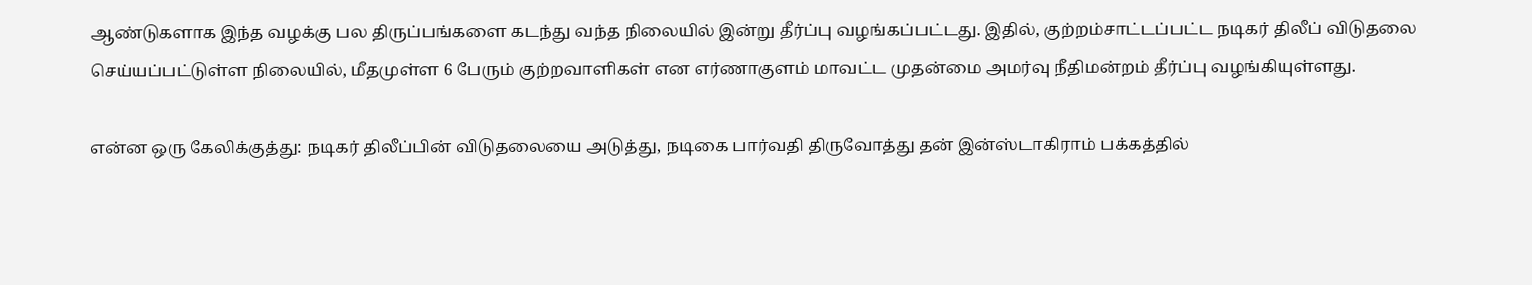ஆண்டுகளாக இந்த வழக்கு பல திருப்பங்களை கடந்து வந்த நிலையில் இன்று தீர்ப்பு வழங்கப்பட்டது. இதில், குற்றம்சாட்டப்பட்ட நடிகர் திலீப் விடுதலை செய்யப்பட்டுள்ள நிலையில், மீதமுள்ள 6 பேரும் குற்றவாளிகள் என எர்ணாகுளம் மாவட்ட முதன்மை அமர்வு நீதிமன்றம் தீர்ப்பு வழங்கியுள்ளது.

என்ன ஒரு கேலிக்குத்து: நடிகர் திலீப்பின் விடுதலையை அடுத்து, நடிகை பார்வதி திருவோத்து தன் இன்ஸ்டாகிராம் பக்கத்தில்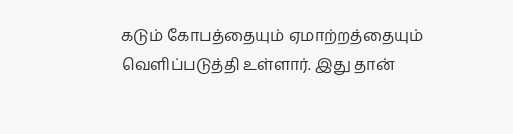கடும் கோபத்தையும் ஏமாற்றத்தையும் வெளிப்படுத்தி உள்ளார். இது தான்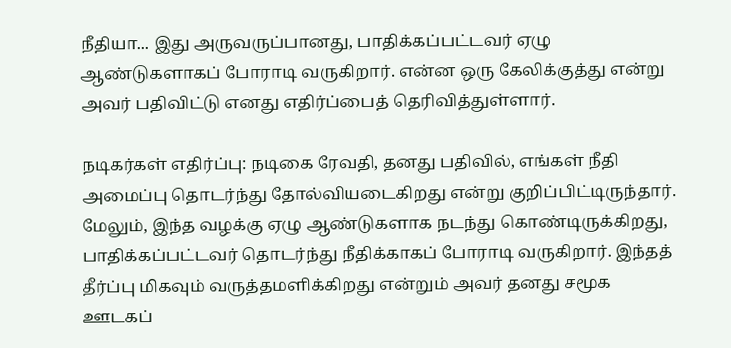நீதியா... இது அருவருப்பானது, பாதிக்கப்பட்டவர் ஏழு ஆண்டுகளாகப் போராடி வருகிறார். என்ன ஒரு கேலிக்குத்து என்று அவர் பதிவிட்டு எனது எதிர்ப்பைத் தெரிவித்துள்ளார்.

நடிகர்கள் எதிர்ப்பு: நடிகை ரேவதி, தனது பதிவில், எங்கள் நீதி அமைப்பு தொடர்ந்து தோல்வியடைகிறது என்று குறிப்பிட்டிருந்தார். மேலும், இந்த வழக்கு ஏழு ஆண்டுகளாக நடந்து கொண்டிருக்கிறது, பாதிக்கப்பட்டவர் தொடர்ந்து நீதிக்காகப் போராடி வருகிறார். இந்தத் தீர்ப்பு மிகவும் வருத்தமளிக்கிறது என்றும் அவர் தனது சமூக ஊடகப்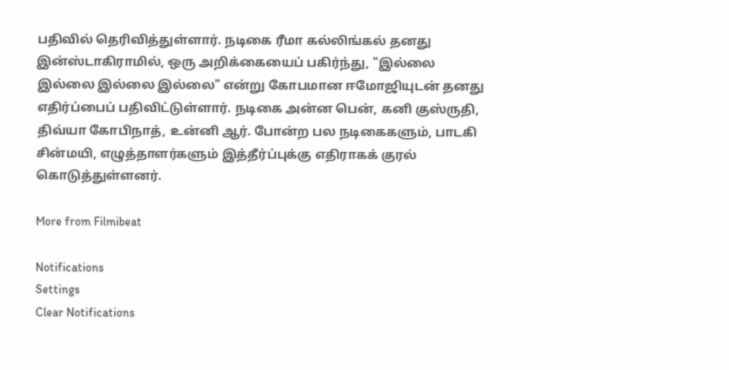பதிவில் தெரிவித்துள்ளார். நடிகை ரீமா கல்லிங்கல் தனது இன்ஸ்டாகிராமில், ஒரு அறிக்கையைப் பகிர்ந்து, "இல்லை இல்லை இல்லை இல்லை" என்று கோபமான ஈமோஜியுடன் தனது எதிர்ப்பைப் பதிவிட்டுள்ளார். நடிகை அன்ன பென், கனி குஸ்ருதி, திவ்யா கோபிநாத், உன்னி ஆர். போன்ற பல நடிகைகளும், பாடகி சின்மயி, எழுத்தாளர்களும் இத்தீர்ப்புக்கு எதிராகக் குரல் கொடுத்துள்ளனர்.

More from Filmibeat

Notifications
Settings
Clear Notifications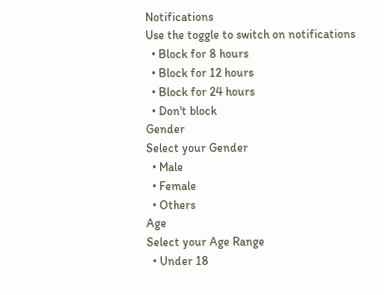Notifications
Use the toggle to switch on notifications
  • Block for 8 hours
  • Block for 12 hours
  • Block for 24 hours
  • Don't block
Gender
Select your Gender
  • Male
  • Female
  • Others
Age
Select your Age Range
  • Under 18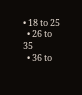• 18 to 25
  • 26 to 35
  • 36 to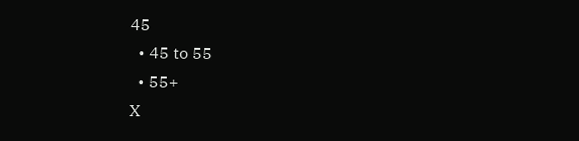45
  • 45 to 55
  • 55+
X